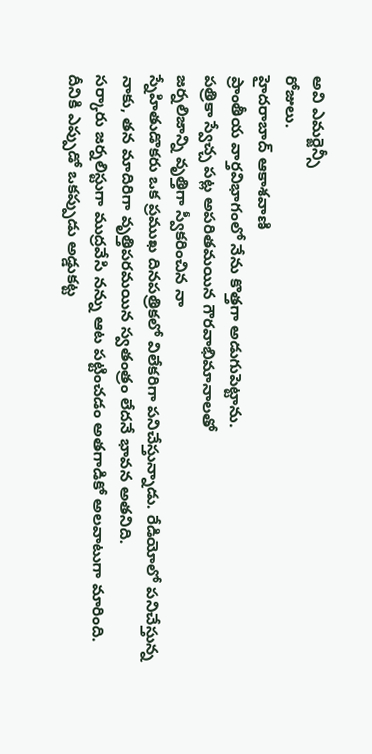అవి ఎమర్జెన్సీ
రోజులు.
హైదరాబాద్ ఆకాశవాణి
ప్రాంతీయ వార్తవిభాగంలో నేను కొత్తగా అడుగుపెట్టాను.
పత్రికా స్వేచ్చ పట్ల అపరితమయిన గౌరవాభిమానాలతో
జర్నలిజాన్ని వృత్తిగా స్వీకరించిన నా
స్నేహితుడొకరు ఒక ప్రముఖ దినపత్రికలో విలేకరిగా పనిచేస్తున్నాడు. రేడియోలో పనిచేస్తున్న
నాకు, తన మాదిరిగా వృత్తిపరమయిన స్వతంత్రం లేదనే భావన అతనిది.
సర్కారు జర్నలిస్టుగా ముద్రవేసి నన్ను ఆట పట్టించడం అతగాడికో అలవాటుగా మారింది.
దీనికి ఎప్పుడో ఒకప్పుడు అడ్డుకట్ట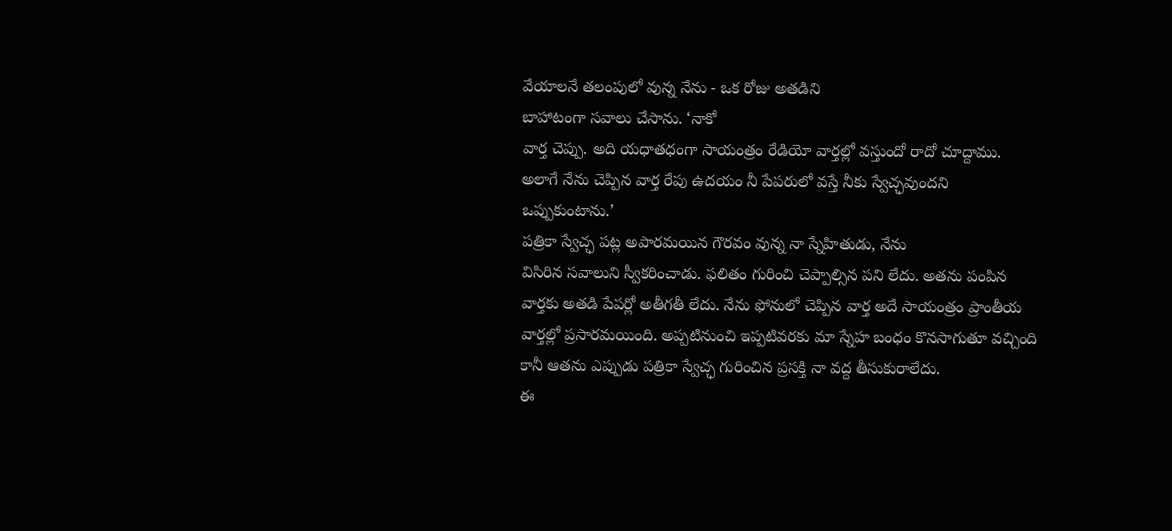వేయాలనే తలంపులో వున్న నేను - ఒక రోజు అతడిని
బాహాటంగా సవాలు చేసాను. ‘నాకో
వార్త చెప్పు. అది యధాతధంగా సాయంత్రం రేడియో వార్తల్లో వస్తుందో రాదో చూద్దాము.
అలాగే నేను చెప్పిన వార్త రేపు ఉదయం నీ పేపరులో వస్తే నీకు స్వేచ్ఛవుందని
ఒప్పుకుంటాను.’
పత్రికా స్వేచ్ఛ పట్ల అపారమయిన గౌరవం వున్న నా స్నేహితుడు, నేను
విసిరిన సవాలుని స్వీకరించాడు. ఫలితం గురించి చెప్పాల్సిన పని లేదు. అతను పంపిన
వార్తకు అతడి పేపర్లో అతీగతీ లేదు. నేను ఫోనులో చెప్పిన వార్త అదే సాయంత్రం ప్రాంతీయ
వార్తల్లో ప్రసారమయింది. అప్పటినుంచి ఇప్పటివరకు మా స్నేహ బంధం కొనసాగుతూ వచ్చింది
కానీ ఆతను ఎప్పుడు పత్రికా స్వేచ్ఛ గురించిన ప్రసక్తి నా వద్ద తీసుకురాలేదు.
ఈ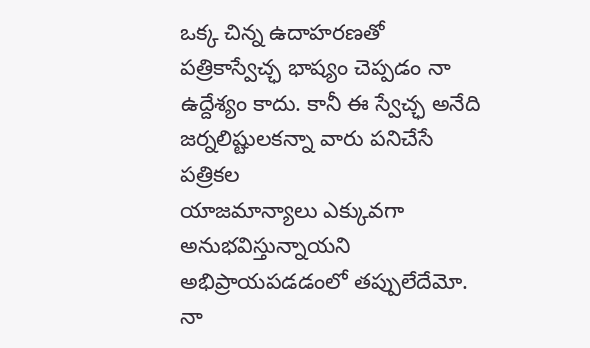ఒక్క చిన్న ఉదాహరణతో
పత్రికాస్వేచ్ఛ భాష్యం చెప్పడం నా ఉద్దేశ్యం కాదు. కానీ ఈ స్వేచ్ఛ అనేది జర్నలిష్టులకన్నా వారు పనిచేసే పత్రికల
యాజమాన్యాలు ఎక్కువగా అనుభవిస్తున్నాయని అభిప్రాయపడడంలో తప్పులేదేమో.
నా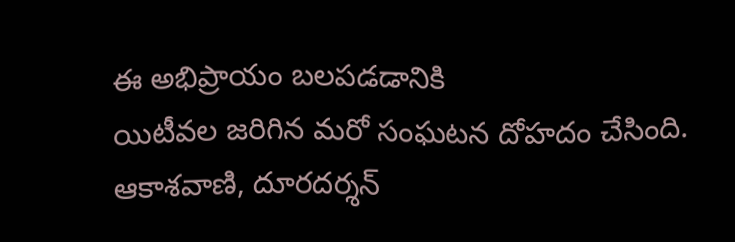ఈ అభిప్రాయం బలపడడానికి
యిటీవల జరిగిన మరో సంఘటన దోహదం చేసింది.
ఆకాశవాణి, దూరదర్శన్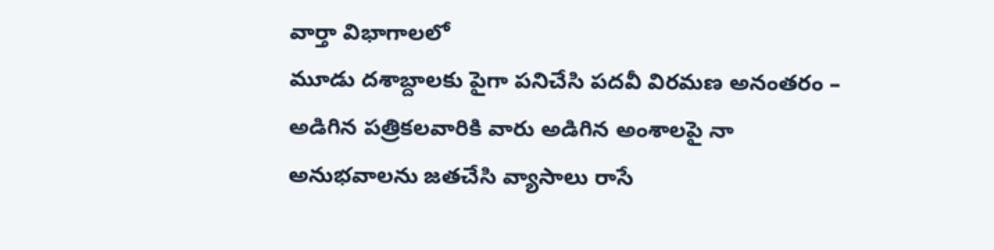వార్తా విభాగాలలో
మూడు దశాబ్దాలకు పైగా పనిచేసి పదవీ విరమణ అనంతరం – అడిగిన పత్రికలవారికి వారు అడిగిన అంశాలపై నా
అనుభవాలను జతచేసి వ్యాసాలు రాసే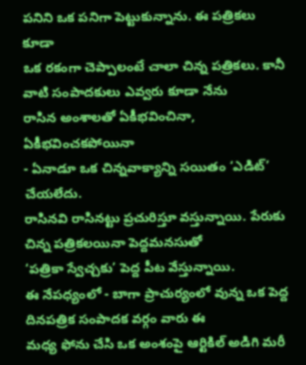పనిని ఒక పనిగా పెట్టుకున్నాను. ఈ పత్రికలు కూడా
ఒక రకంగా చెప్పాలంటే చాలా చిన్న పత్రికలు. కానీ వాటి సంపాదకులు ఎవ్వరు కూడా నేను
రాసిన అంశాలతో ఏకీభవించినా, ఏకీభవించకపోయినా
- ఏనాడూ ఒక చిన్నవాక్యాన్ని సయితం ‘ఎడిట్’ చేయలేదు.
రాసినవి రాసినట్టు ప్రచురిస్తూ వస్తున్నాయి. పేరుకు చిన్న పత్రికలయినా పెద్దమనసుతో
‘పత్రికా స్వేచ్చకు’ పెద్ద పీట వేస్తున్నాయి.
ఈ నేపధ్యంలో - బాగా ప్రాచుర్యంలో వున్న ఒక పెద్ద దినపత్రిక సంపాదక వర్గం వారు ఈ
మధ్య ఫోను చేసి ఒక అంశంపై ఆర్టికిల్ అడిగి మరీ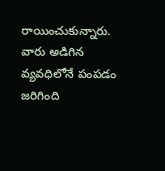రాయించుకున్నారు. వారు అడిగిన
వ్యవధిలోనే పంపడం జరిగింది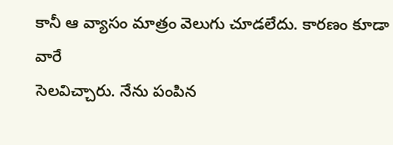కానీ ఆ వ్యాసం మాత్రం వెలుగు చూడలేదు. కారణం కూడా వారే
సెలవిచ్చారు. నేను పంపిన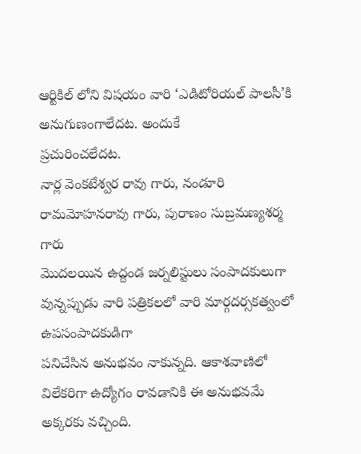ఆర్టికిల్ లోని విషయం వారి ‘ఎడిటోరియల్ పాలసీ’కి అనుగుణంగాలేదట. అందుకే
ప్రచురించలేదట.
నార్ల వెంకటేశ్వర రావు గారు, నండూరి రామమోహనరావు గారు, పురాణం సుబ్రమణ్యశర్మ గారు
మొదలయిన ఉద్దండ జర్నలిస్టులు సంపాదకులుగా వున్నప్పుడు వారి పత్రికలలో వారి మార్గదర్సకత్వంలో
ఉపసంపాదకుడిగా
పనిచేసిన అనుభవం నాకున్నది. ఆకాశవాణిలో విలేకరిగా ఉద్యోగం రావడానికి ఈ అనుభవమే
అక్కరకు వచ్చింది.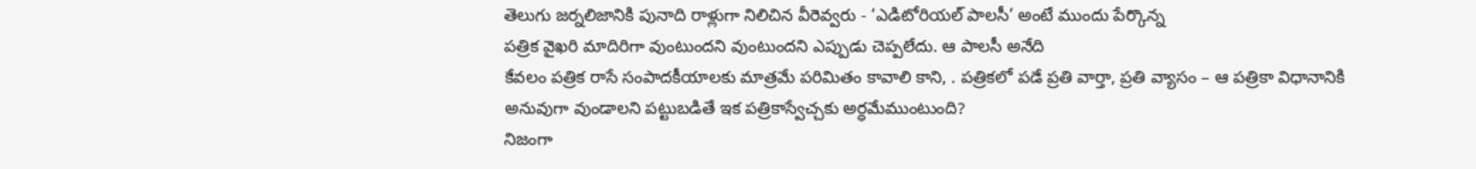తెలుగు జర్నలిజానికి పునాది రాళ్లుగా నిలిచిన వీరెవ్వరు - ‘ఎడిటోరియల్ పాలసీ’ అంటే ముందు పేర్కొన్న
పత్రిక వైఖరి మాదిరిగా వుంటుందని వుంటుందని ఎప్పుడు చెప్పలేదు. ఆ పాలసీ అనేది
కేవలం పత్రిక రాసే సంపాదకీయాలకు మాత్రమే పరిమితం కావాలి కాని, . పత్రికలో పడే ప్రతి వార్తా, ప్రతి వ్యాసం – ఆ పత్రికా విధానానికి
అనువుగా వుండాలని పట్టుబడితే ఇక పత్రికాస్వేచ్చకు అర్ధమేముంటుంది?
నిజంగా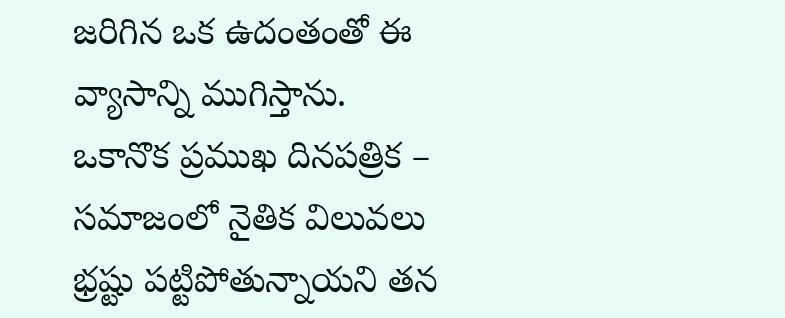జరిగిన ఒక ఉదంతంతో ఈ
వ్యాసాన్ని ముగిస్తాను.
ఒకానొక ప్రముఖ దినపత్రిక – సమాజంలో నైతిక విలువలు
భ్రష్టు పట్టిపోతున్నాయని తన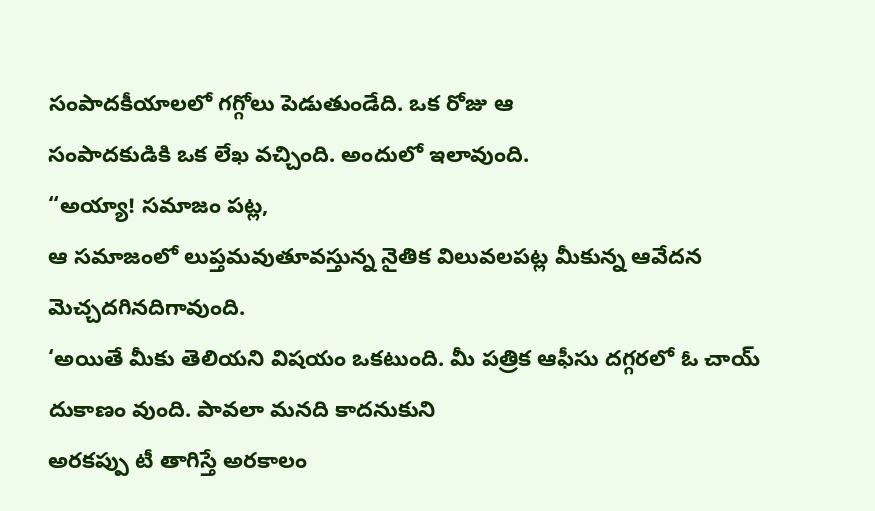సంపాదకీయాలలో గగ్గోలు పెడుతుండేది. ఒక రోజు ఆ
సంపాదకుడికి ఒక లేఖ వచ్చింది. అందులో ఇలావుంది.
“అయ్యా! సమాజం పట్ల,
ఆ సమాజంలో లుప్తమవుతూవస్తున్న నైతిక విలువలపట్ల మీకున్న ఆవేదన
మెచ్చదగినదిగావుంది.
‘అయితే మీకు తెలియని విషయం ఒకటుంది. మీ పత్రిక ఆఫీసు దగ్గరలో ఓ చాయ్ దుకాణం వుంది. పావలా మనది కాదనుకుని
అరకప్పు టీ తాగిస్తే అరకాలం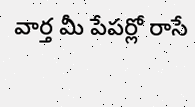వార్త మీ పేపర్లో రాసే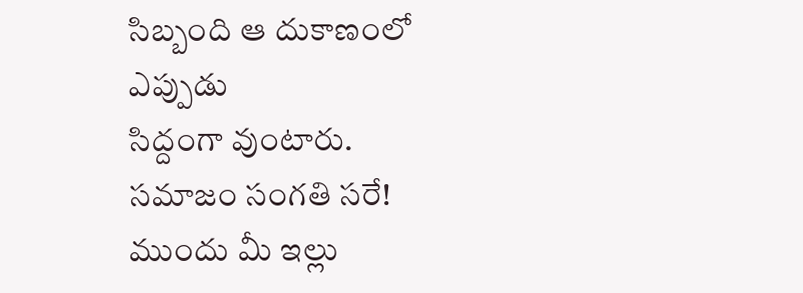సిబ్బంది ఆ దుకాణంలో ఎప్పుడు
సిద్దంగా వుంటారు. సమాజం సంగతి సరే! ముందు మీ ఇల్లు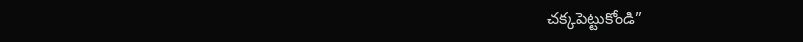చక్కపెట్టుకోండి”